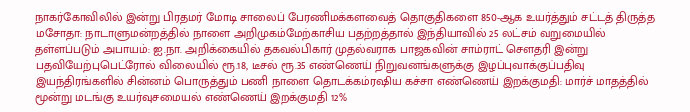நாகர்கோவிலில் இன்று பிரதமர் மோடி சாலைப் பேரணிமக்களவைத் தொகுதிகளை 850-ஆக உயர்த்தும் சட்டத் திருத்த மசோதா: நாடாளுமன்றத்தில் நாளை அறிமுகம்மேற்காசிய பதற்றத்தால் இந்தியாவில் 25 லட்சம் வறுமையில் தள்ளப்படும் அபாயம்: ஐ.நா. அறிக்கையில் தகவல்பிகார் முதல்வராக பாஜகவின் சாம்ராட் செளதரி இன்று பதவியேற்புபெட்ரோல் விலையில் ரூ.18, டீசல் ரூ.35 எண்ணெய் நிறுவனங்களுக்கு இழப்புவாக்குப்பதிவு இயந்திரங்களில் சின்னம் பொருத்தும் பணி நாளை தொடக்கம்ரஷிய கச்சா எண்ணெய் இறக்குமதி: மார்ச் மாதத்தில் மூன்று மடங்கு உயர்வுசமையல் எண்ணெய் இறக்குமதி 12%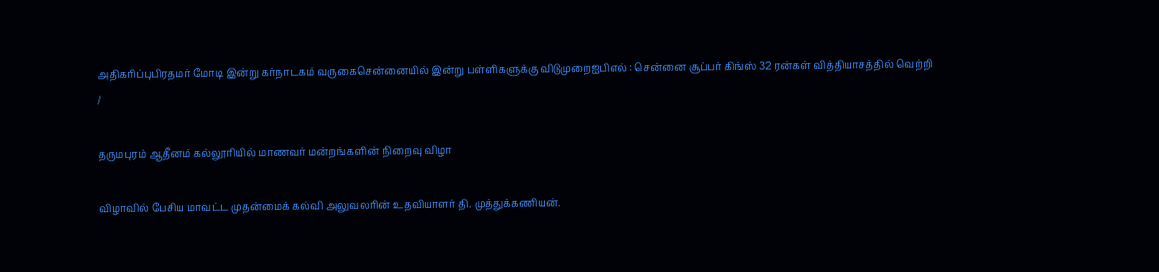அதிகரிப்புபிரதமர் மோடி இன்று கர்நாடகம் வருகைசென்னையில் இன்று பள்ளிகளுக்கு விடுமுறைஐபிஎல் : சென்னை சூப்பர் கிங்ஸ் 32 ரன்கள் வித்தியாசத்தில் வெற்றி
/

தருமபுரம் ஆதீனம் கல்லூரியில் மாணவர் மன்றங்களின் நிறைவு விழா

விழாவில் பேசிய மாவட்ட முதன்மைக் கல்வி அலுவலரின் உதவியாளர் தி. முத்துக்கணியன்.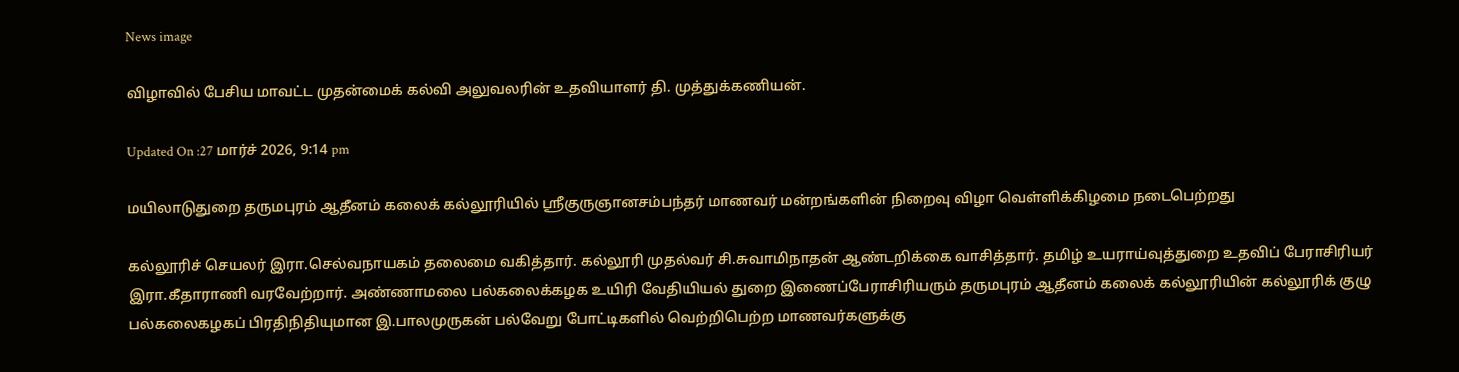News image

விழாவில் பேசிய மாவட்ட முதன்மைக் கல்வி அலுவலரின் உதவியாளர் தி. முத்துக்கணியன்.

Updated On :27 மார்ச் 2026, 9:14 pm

மயிலாடுதுறை தருமபுரம் ஆதீனம் கலைக் கல்லூரியில் ஸ்ரீகுருஞானசம்பந்தர் மாணவர் மன்றங்களின் நிறைவு விழா வெள்ளிக்கிழமை நடைபெற்றது

கல்லூரிச் செயலர் இரா.செல்வநாயகம் தலைமை வகித்தார். கல்லூரி முதல்வர் சி.சுவாமிநாதன் ஆண்டறிக்கை வாசித்தார். தமிழ் உயராய்வுத்துறை உதவிப் பேராசிரியர் இரா.கீதாராணி வரவேற்றார். அண்ணாமலை பல்கலைக்கழக உயிரி வேதியியல் துறை இணைப்பேராசிரியரும் தருமபுரம் ஆதீனம் கலைக் கல்லூரியின் கல்லூரிக் குழு பல்கலைகழகப் பிரதிநிதியுமான இ.பாலமுருகன் பல்வேறு போட்டிகளில் வெற்றிபெற்ற மாணவர்களுக்கு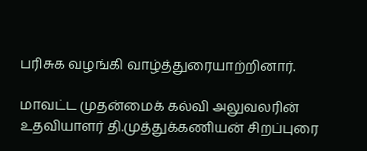பரிசுக வழங்கி வாழ்த்துரையாற்றினார்.

மாவட்ட முதன்மைக் கல்வி அலுவலரின் உதவியாளர் தி.முத்துக்கணியன் சிறப்புரை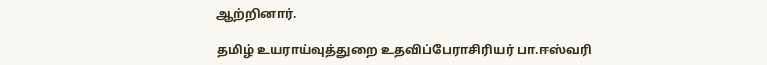ஆற்றினார்.

தமிழ் உயராய்வுத்துறை உதவிப்பேராசிரியர் பா.ஈஸ்வரி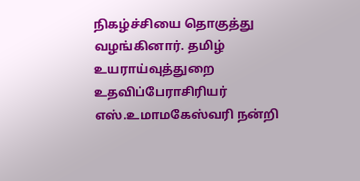நிகழ்ச்சியை தொகுத்து வழங்கினார். தமிழ் உயராய்வுத்துறை உதவிப்பேராசிரியர் எஸ்.உமாமகேஸ்வரி நன்றி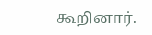கூறினார்.